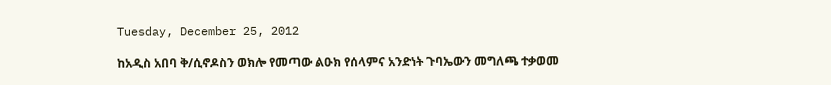Tuesday, December 25, 2012

ከአዲስ አበባ ቅ/ሲኖዶስን ወክሎ የመጣው ልዑክ የሰላምና አንድነት ጉባኤውን መግለጫ ተቃወመ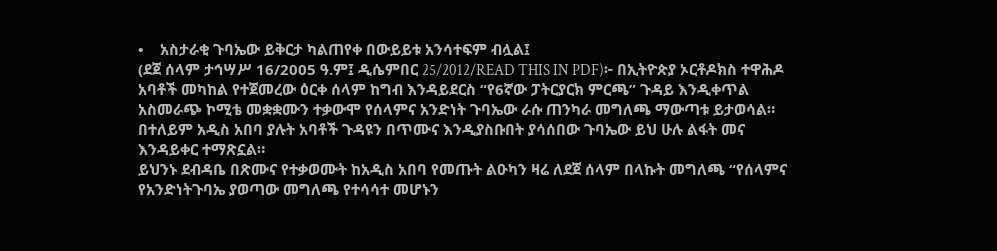•    አስታራቂ ጉባኤው ይቅርታ ካልጠየቀ በውይይቱ አንሳተፍም ብሏል፤
(ደጀ ሰላም ታኅሣሥ 16/2005 ዓ.ም፤ ዲሴምበር 25/2012/READ THIS IN PDF)፦ በኢትዮጵያ ኦርቶዶክስ ተዋሕዶ አባቶች መካከል የተጀመረው ዕርቀ ሰላም ከግብ እንዳይደርስ “የ6ኛው ፓትርያርክ ምርጫ” ጉዳይ እንዲቀጥል አስመራጭ ኮሚቴ መቋቋሙን ተቃውሞ የሰላምና አንድነት ጉባኤው ራሱ ጠንካራ መግለጫ ማውጣቱ ይታወሳል። በተለይም አዲስ አበባ ያሉት አባቶች ጉዳዩን በጥሙና እንዲያስቡበት ያሳሰበው ጉባኤው ይህ ሁሉ ልፋት መና እንዳይቀር ተማጽኗል።
ይህንኑ ደብዳቤ በጽሙና የተቃወሙት ከአዲስ አበባ የመጡት ልዑካን ዛሬ ለደጀ ሰላም በላኩት መግለጫ “የሰላምና የአንድነትጉባኤ ያወጣው መግለጫ የተሳሳተ መሆኑን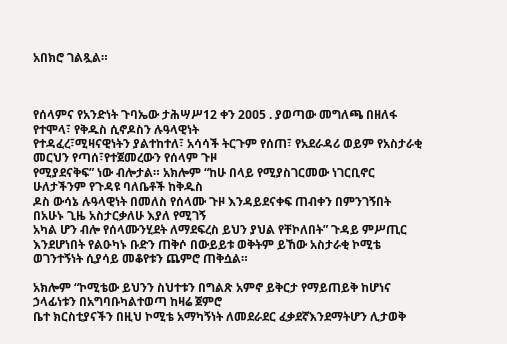አበክሮ ገልጿል።



የሰላምና የአንድነት ጉባኤው ታሕሣሥ12 ቀን 2ዐዐ5 . ያወጣው መግለጫ በዘለፋ የተሞላ፣ የቅዱስ ሲኖዶስን ሉዓላዊነት
የተዳፈረ፣ሚዛናዊነትን ያልተከተለ፣ አሳሳች ትርጉም የሰጠ፣ የአደራዳሪ ወይም የአስታራቂ መርህን የጣሰ፣የተጀመረውን የሰላም ጉዞ
የሚያደናቅፍ” ነው ብሎታል። አክሎም “ከሁ በላይ የሚያስገርመው ነገርቢኖር ሁለታችንም የጉዳዩ ባለቤቶች ከቅዱስ
ዶስ ውሳኔ ሉዓላዊነት በመለስ የሰላሙ ጉዞ እንዳይደናቀፍ ጠብቀን በምንገኝበት በአሁኑ ጊዜ አስታርቃለሁ እያለ የሚገኝ
አካል ሆን ብሎ የሰላሙንሂደት ለማደፍረስ ይህን ያህል የቸኮለበት” ጉዳይ ምሥጢር እንደሆነበት የልዑካኑ ቡድን ጠቅሶ በውይይቱ ወቅትም ይኸው አስታራቂ ኮሚቴ ወገንተኝነት ሲያሳይ መቆየቱን ጨምሮ ጠቅሷል።

አክሎም “ኮሚቴው ይህንን ስህተቱን በግልጽ አምኖ ይቅርታ የማይጠይቅ ከሆነና ኃላፊነቱን በአግባቡካልተወጣ ከዛሬ ጀምሮ
ቤተ ክርስቲያናችን በዚህ ኮሚቴ አማካኝነት ለመደራደር ፈቃደኛእንደማትሆን ሊታወቅ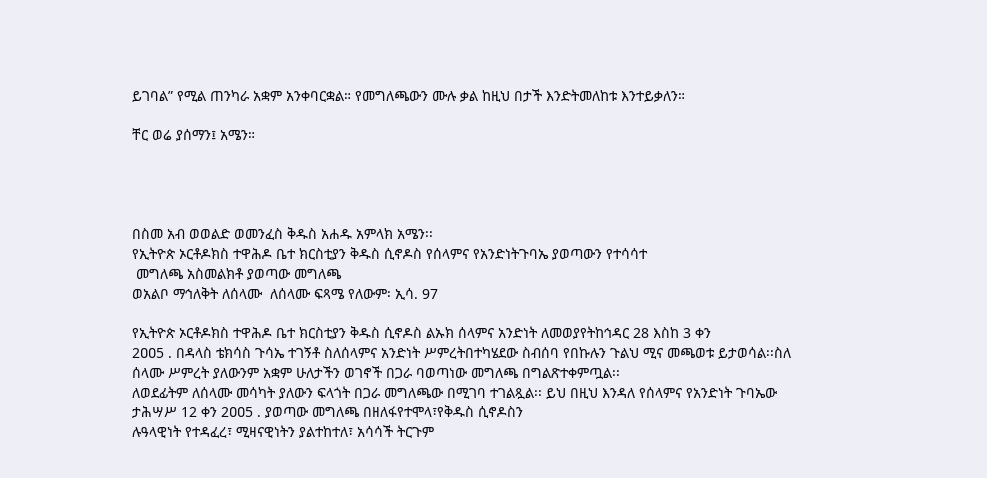ይገባል” የሚል ጠንካራ አቋም አንቀባርቋል። የመግለጫውን ሙሉ ቃል ከዚህ በታች እንድትመለከቱ እንተይቃለን።

ቸር ወሬ ያሰማን፤ አሜን።




በስመ አብ ወወልድ ወመንፈስ ቅዱስ አሐዱ አምላክ አሜን፡፡
የኢትዮጵ ኦርቶዶክስ ተዋሕዶ ቤተ ክርስቲያን ቅዱስ ሲኖዶስ የሰላምና የአንድነትጉባኤ ያወጣውን የተሳሳተ
 መግለጫ አስመልክቶ ያወጣው መግለጫ
ወአልቦ ማኅለቅት ለሰላሙ  ለሰላሙ ፍጻሜ የለውም፡ ኢሳ. 97

የኢትዮጵ ኦርቶዶክስ ተዋሕዶ ቤተ ክርስቲያን ቅዱስ ሲኖዶስ ልኡክ ሰላምና አንድነት ለመወያየትከኅዳር 28 እስከ 3 ቀን
2ዐዐ5 . በዳላስ ቴክሳስ ጉሳኤ ተገኝቶ ስለሰላምና አንድነት ሥምረትበተካሄደው ስብሰባ የበኩሉን ጉልህ ሚና መጫወቱ ይታወሳል፡፡ስለ ሰላሙ ሥምረት ያለውንም አቋም ሁለታችን ወገኖች በጋራ ባወጣነው መግለጫ በግልጽተቀምጧል፡፡
ለወደፊትም ለሰላሙ መሳካት ያለውን ፍላጎት በጋራ መግለጫው በሚገባ ተገልጿል፡፡ ይህ በዚህ እንዳለ የሰላምና የአንድነት ጉባኤው ታሕሣሥ 12 ቀን 2ዐዐ5 . ያወጣው መግለጫ በዘለፋየተሞላ፣የቅዱስ ሲኖዶስን
ሉዓላዊነት የተዳፈረ፣ ሚዛናዊነትን ያልተከተለ፣ አሳሳች ትርጉም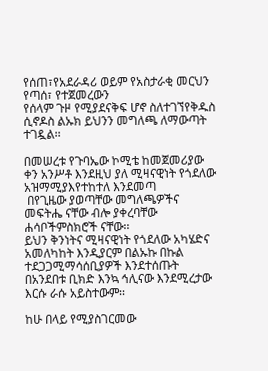የሰጠ፣የአደራዳሪ ወይም የአስታራቂ መርህን የጣሰ፣ የተጀመረውን
የሰላም ጉዞ የሚያደናቅፍ ሆኖ ስለተገኘየቅዱስ ሲኖዶስ ልኡክ ይህንን መግለጫ ለማውጣት ተገዷል፡፡

በመሠረቱ የጉባኤው ኮሚቴ ከመጀመሪያው ቀን አንሥቶ እንደዚህ ያለ ሚዛናዊነት የጎደለው አዝማሚያእየተከተለ እንደመጣ
 በየጊዜው ያወጣቸው መግለጫዎችና መፍትሔ ናቸው ብሎ ያቀረባቸው ሐሳቦችምስክሮች ናቸው፡፡
ይህን ቅንነትና ሚዛናዊነት የጎደለው አካሄድና አመለካከት እንዲያርም በልኡኩ በኩል ተደጋጋሚማሳሰቢያዎች እንደተሰጡት
በአንደበቱ ቢክድ እንኳ ኅሊናው እንደሚረታው እርሱ ራሱ አይስተውም፡፡

ከሁ በላይ የሚያስገርመው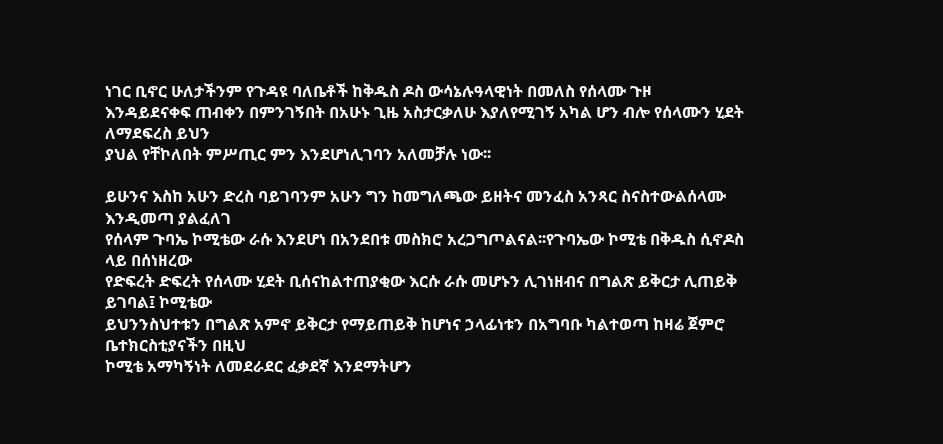ነገር ቢኖር ሁለታችንም የጉዳዩ ባለቤቶች ከቅዱስ ዶስ ውሳኔሉዓላዊነት በመለስ የሰላሙ ጉዞ
እንዳይደናቀፍ ጠብቀን በምንገኝበት በአሁኑ ጊዜ አስታርቃለሁ እያለየሚገኝ አካል ሆን ብሎ የሰላሙን ሂደት ለማደፍረስ ይህን
ያህል የቸኮለበት ምሥጢር ምን እንደሆነሊገባን አለመቻሉ ነው፡፡

ይሁንና እስከ አሁን ድረስ ባይገባንም አሁን ግን ከመግለጫው ይዘትና መንፈስ አንጻር ስናስተውልሰላሙ እንዲመጣ ያልፈለገ
የሰላም ጉባኤ ኮሚቴው ራሱ እንደሆነ በአንደበቱ መስክሮ አረጋግጦልናል፡፡የጉባኤው ኮሚቴ በቅዱስ ሲኖዶስ ላይ በሰነዘረው
የድፍረት ድፍረት የሰላሙ ሂደት ቢሰናከልተጠያቂው እርሱ ራሱ መሆኑን ሊገነዘብና በግልጽ ይቅርታ ሊጠይቅ ይገባል፤ ኮሚቴው
ይህንንስህተቱን በግልጽ አምኖ ይቅርታ የማይጠይቅ ከሆነና ኃላፊነቱን በአግባቡ ካልተወጣ ከዛሬ ጀምሮ ቤተክርስቲያናችን በዚህ
ኮሚቴ አማካኝነት ለመደራደር ፈቃደኛ እንደማትሆን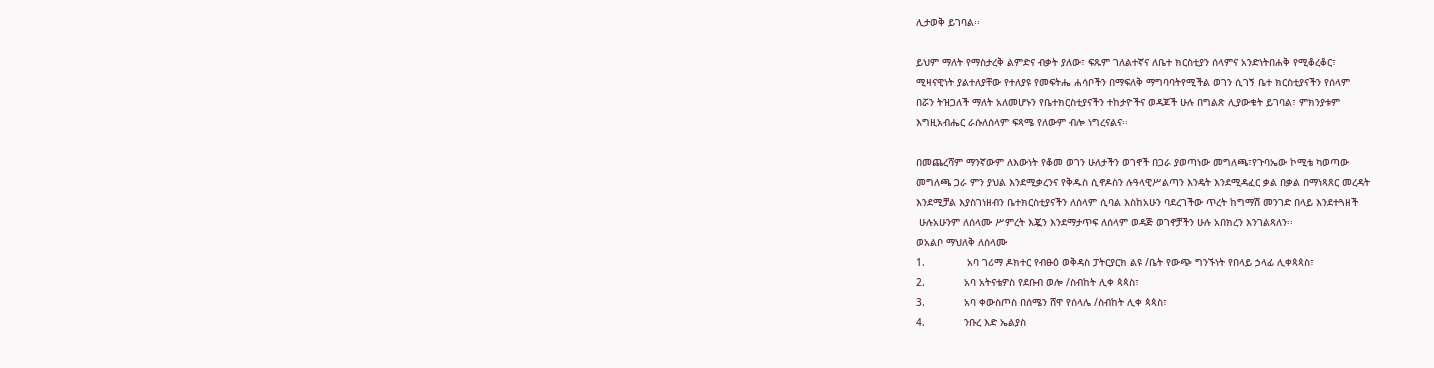ሊታወቅ ይገባል፡፡

ይህም ማለት የማስታረቅ ልምድና ብቃት ያለው፣ ፍጹም ገለልተኛና ለቤተ ክርስቲያን ሰላምና አንድነትበሐቅ የሚቆረቆር፣
ሚዛናዊነት ያልተለያቸው የተለያዩ የመፍትሔ ሐሳቦችን በማፍለቅ ማግባባትየሚችል ወገን ሲገኝ ቤተ ክርስቲያናችን የሰላም
በሯን ትዝጋለች ማለት አለመሆኑን የቤተክርስቲያናችን ተከታዮችና ወዳጆች ሁሉ በግልጽ ሊያውቁት ይገባል፣ ምክንያቱም
እግዚአብሔር ራሱለሰላም ፍጻሜ የለውም ብሎ ነግረናልና፡፡

በመጨረሻም ማንኛውም ለእውነት የቆመ ወገን ሁለታችን ወገኖች በጋራ ያወጣነው መግለጫ፣የጉባኤው ኮሚቴ ካወጣው
መግለጫ ጋራ ምን ያህል እንደሚቃረንና የቅዱስ ሲኖዶስን ሉዓላዊሥልጣን እንዴት እንደሚዳፈር ቃል በቃል በማነጻጸር መረዳት
እንደሚቻል እያስገነዘብን ቤተክርስቲያናችን ለሰላም ሲባል እስከአሁን ባደረገችው ጥረት ከግማሽ መንገድ በላይ እንደተጓዘች
 ሁሉአሁንም ለሰላሙ ሥምረት እጇን እንደማታጥፍ ለሰላም ወዳጅ ወገኖቻችን ሁሉ አበክረን እንገልጻለን፡፡
ወአልቦ ማህለቅ ለሰላሙ
1.              አባ ገሪማ ዶክተር የብፁዕ ወቅዳስ ፓትርያርክ ልዩ /ቤት የውጭ ግንኙነት የበላይ ኃላፊ ሊቀጳጳስ፣
2.             አባ አትናቴዎስ የደቡብ ወሎ /ስብከት ሊቀ ጳጳስ፣
3.             አባ ቀውስጦስ በሰሜን ሸዋ የሰላሌ /ስብከት ሊቀ ጳጳስ፣
4.             ንቡረ እድ ኤልያስ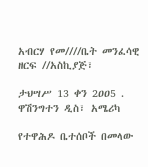አብርሃ የመ////ቤት መንፈሳዊ ዘርፍ //አስኪያጅ፣

ታህሣሥ 13 ቀን 2ዐዐ5 .
ዋሽንግተን ዲስ፣ አሜሪካ

የተዋሕዶ ቤተሰቦች በመላው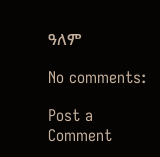ዓለም

No comments:

Post a Comment